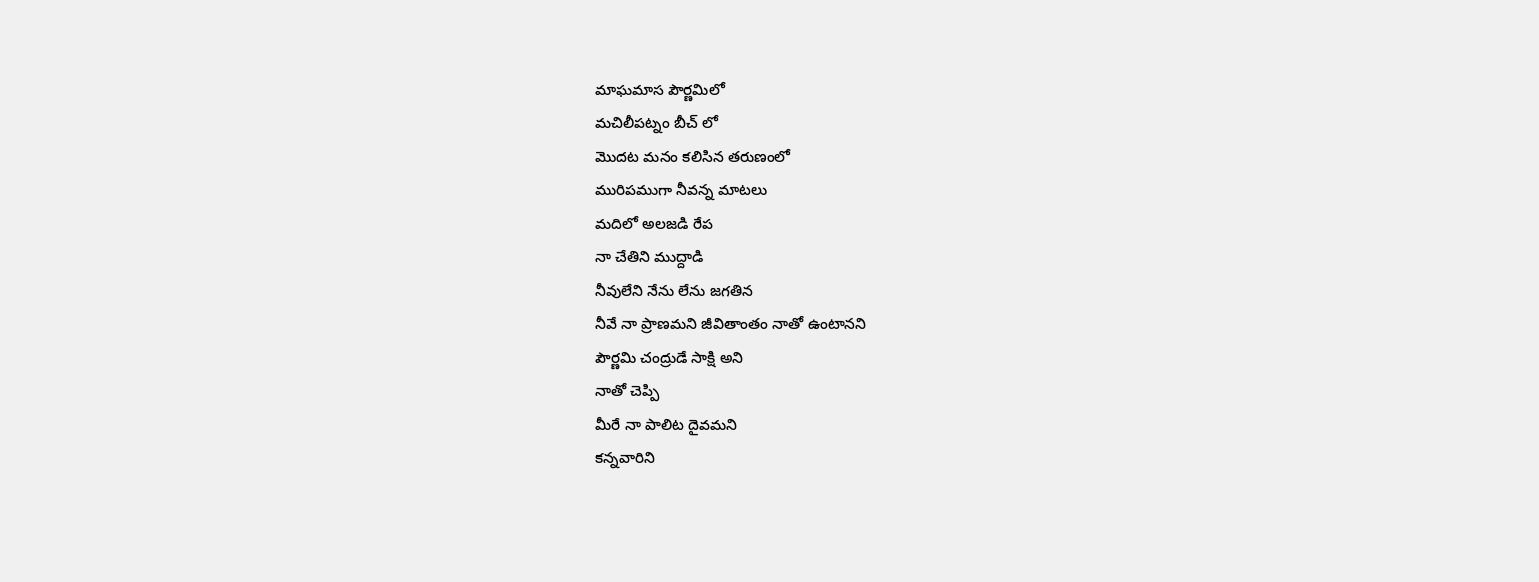మాఘమాస పౌర్ణమిలో
మచిలీపట్నం బీచ్ లో
మొదట మనం కలిసిన తరుణంలో
మురిపముగా నీవన్న మాటలు
మదిలో అలజడి రేప
నా చేతిని ముద్దాడి
నీవులేని నేను లేను జగతిన
నీవే నా ప్రాణమని జీవితాంతం నాతో ఉంటానని
పౌర్ణమి చంద్రుడే సాక్షి అని
నాతో చెప్పి
మీరే నా పాలిట దైవమని
కన్నవారిని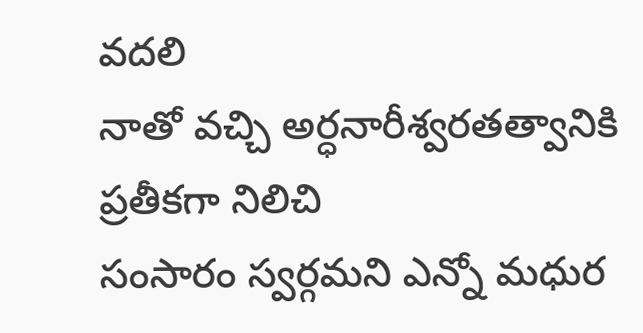వదలి
నాతో వచ్చి అర్ధనారీశ్వరతత్వానికి ప్రతీకగా నిలిచి
సంసారం స్వర్గమని ఎన్నో మధుర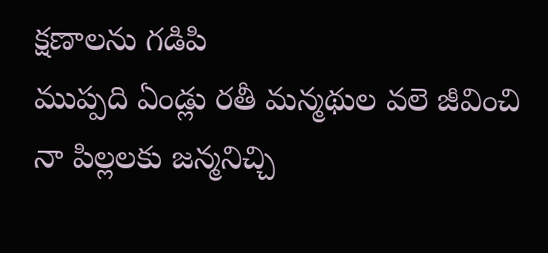క్షణాలను గడిపి
ముప్పది ఏండ్లు రతీ మన్మథుల వలె జీవించి
నా పిల్లలకు జన్మనిచ్చి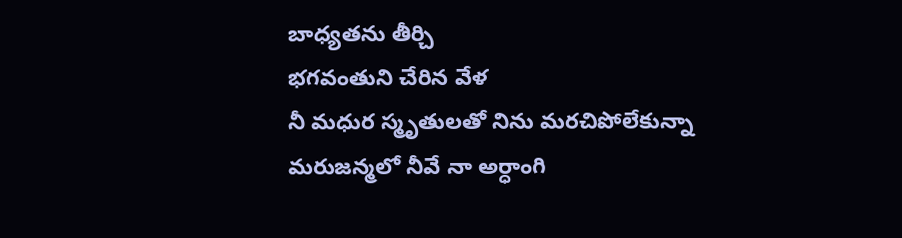బాధ్యతను తీర్చి
భగవంతుని చేరిన వేళ
నీ మధుర స్మృతులతో నిను మరచిపోలేకున్నా
మరుజన్మలో నీవే నా అర్ధాంగి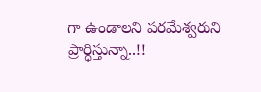గా ఉండాలని పరమేశ్వరుని ప్రార్ధిస్తున్నా..!!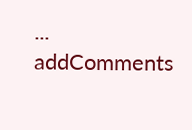...
addComments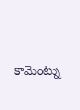కామెంట్ను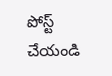పోస్ట్ చేయండి